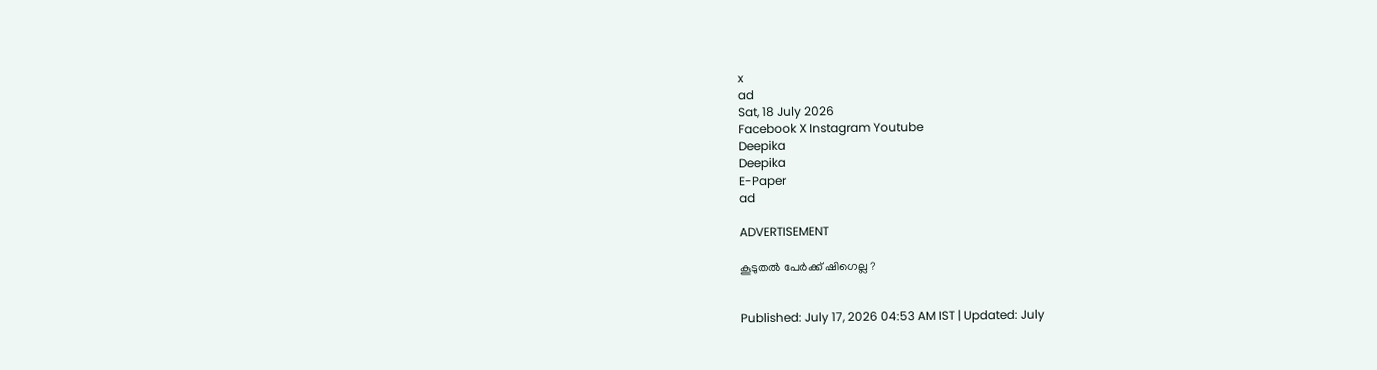x
ad
Sat, 18 July 2026
Facebook X Instagram Youtube
Deepika
Deepika
E-Paper
ad

ADVERTISEMENT

കൂടുതൽ പേർക്ക് ഷിഗെല്ല ?


Published: July 17, 2026 04:53 AM IST | Updated: July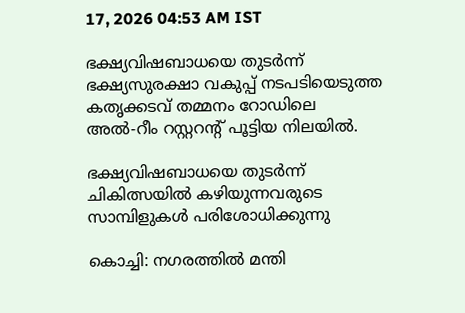17, 2026 04:53 AM IST

ഭക്ഷ്യവിഷബാധയെ തുടര്‍ന്ന് ഭക്ഷ്യസുരക്ഷാ വകുപ്പ് നടപടിയെടുത്ത കതൃക്കടവ് തമ്മനം റോഡിലെ അല്‍-റീം റസ്റ്ററന്‍റ് പൂട്ടിയ നിലയില്‍.

ഭക്ഷ്യവിഷബാധയെ തുടര്‍ന്ന് ചികിത്സയില്‍ കഴിയുന്നവരുടെ സാമ്പിളുകള്‍ പരിശോധിക്കുന്നു

കൊച്ചി: നഗരത്തില്‍ മന്തി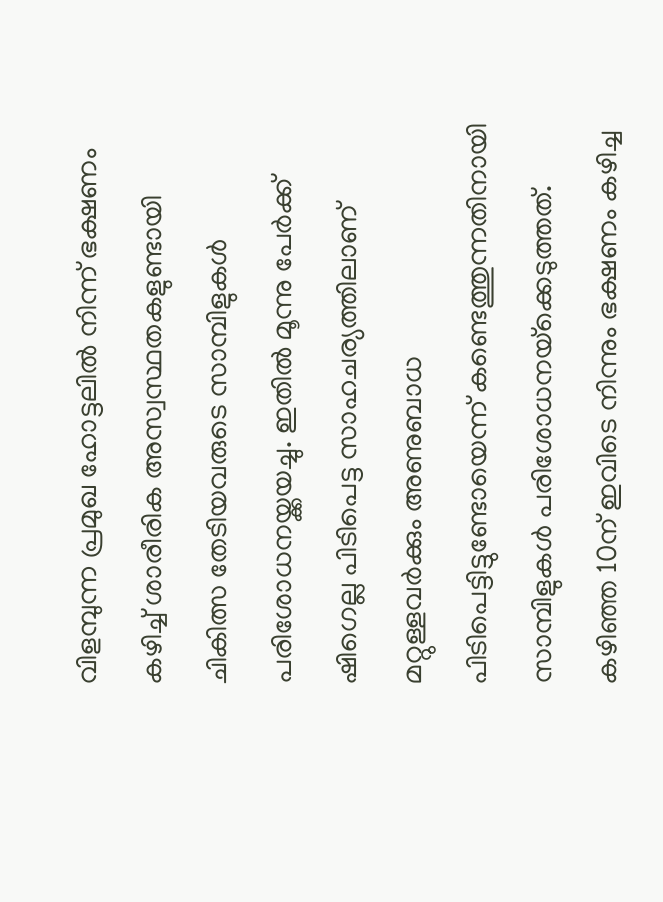വിളമ്പുന്ന പ്രമുഖ ഹോട്ടലില്‍ നിന്ന് ഭക്ഷണം കഴിച്ച് ശാരീരിക അസ്വസ്ഥതകളുണ്ടായി ചികിത്സ തേടിയവരുടെ സാമ്പിളുകള്‍ പരിശോധനയ്ക്കയച്ചു. ഇതില്‍ മൂന്നു പേര്‍ക്ക് ഷിഗെല്ല പിടിപെട്ട സാഹചര്യത്തിലാണ് മറ്റുള്ളവര്‍ക്കും അണുബാധ പിടിപെട്ടിട്ടുണ്ടോയെന്ന് കണ്ടെത്തുന്നതിനായി സാമ്പിളുകള്‍ പരിശോധനയ്‌ക്കെടുത്തത്. കഴിഞ്ഞ 10ന് ഇവിടെ നിന്നും ഭക്ഷണം കഴിച്ച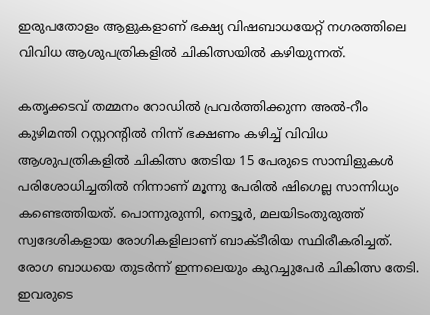ഇരുപതോളം ആളുകളാണ് ഭക്ഷ്യ വിഷബാധയേറ്റ് നഗരത്തിലെ വിവിധ ആശുപത്രികളില്‍ ചികിത്സയില്‍ കഴിയുന്നത്.

കതൃക്കടവ് തമ്മനം റോഡില്‍ പ്രവര്‍ത്തിക്കുന്ന അല്‍-റീം കുഴിമന്തി റസ്റ്ററന്‍റില്‍ നിന്ന് ഭക്ഷണം കഴിച്ച് വിവിധ ആശുപത്രികളില്‍ ചികിത്സ തേടിയ 15 പേരുടെ സാമ്പിളുകള്‍ പരിശോധിച്ചതില്‍ നിന്നാണ് മൂന്നു പേരില്‍ ഷിഗെല്ല സാന്നിധ്യം കണ്ടെത്തിയത്. പൊന്നുരുന്നി, നെട്ടൂര്‍, മലയിടംതുരുത്ത് സ്വദേശികളായ രോഗികളിലാണ് ബാക്ടീരിയ സ്ഥിരീകരിച്ചത്. രോഗ ബാധയെ തുടര്‍ന്ന് ഇന്നലെയും കുറച്ചുപേര്‍ ചികിത്സ തേടി. ഇവരുടെ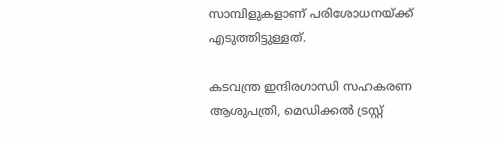സാമ്പിളുകളാണ് പരിശോധനയ്ക്ക് എടുത്തിട്ടുള്ളത്.

കടവന്ത്ര ഇന്ദിരഗാന്ധി സഹകരണ ആശുപത്രി, മെഡിക്കല്‍ ട്രസ്റ്റ്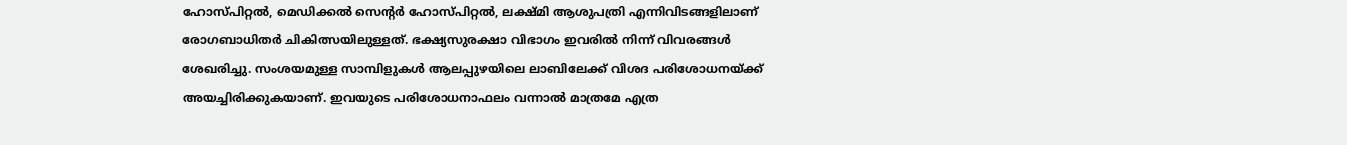ഹോസ്പിറ്റല്‍, മെഡിക്കല്‍ സെന്‍റര്‍ ഹോസ്പിറ്റല്‍, ലക്ഷ്മി ആശുപത്രി എന്നിവിടങ്ങളിലാണ് രോഗബാധിതര്‍ ചികിത്സയിലുള്ളത്. ഭക്ഷ്യസുരക്ഷാ വിഭാഗം ഇവരില്‍ നിന്ന് വിവരങ്ങള്‍ ശേഖരിച്ചു. സംശയമുള്ള സാമ്പിളുകള്‍ ആലപ്പുഴയിലെ ലാബിലേക്ക് വിശദ പരിശോധനയ്ക്ക് അയച്ചിരിക്കുകയാണ്. ഇവയുടെ പരിശോധനാഫലം വന്നാല്‍ മാത്രമേ എത്ര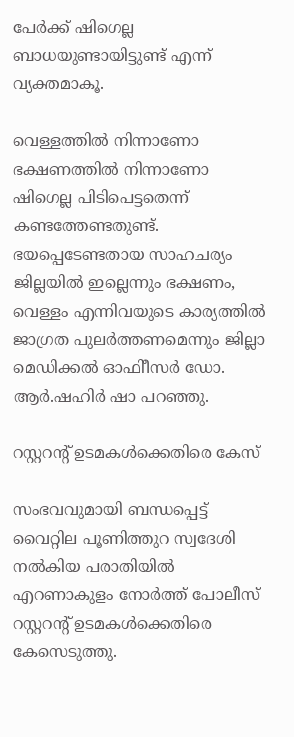പേര്‍ക്ക് ഷിഗെല്ല ബാധയുണ്ടായിട്ടുണ്ട് എന്ന് വ്യക്തമാകൂ.

വെള്ളത്തില്‍ നിന്നാണോ ഭക്ഷണത്തില്‍ നിന്നാണോ ഷിഗെല്ല പിടിപെട്ടതെന്ന് കണ്ടത്തേണ്ടതുണ്ട്. ഭയപ്പെടേണ്ടതായ സാഹചര്യം ജില്ലയില്‍ ഇല്ലെന്നും ഭക്ഷണം, വെള്ളം എന്നിവയുടെ കാര്യത്തില്‍ ജാഗ്രത പുലര്‍ത്തണമെന്നും ജില്ലാ മെഡിക്കല്‍ ഓഫിീസര്‍ ഡോ. ആര്‍.ഷഹിര്‍ ഷാ പറഞ്ഞു.

റസ്റ്ററന്‍റ് ഉടമകള്‍ക്കെതിരെ കേസ്

സംഭവവുമായി ബന്ധപ്പെട്ട് വൈറ്റില പൂണിത്തുറ സ്വദേശി നല്‍കിയ പരാതിയില്‍ എറണാകുളം നോര്‍ത്ത് പോലീസ് റസ്റ്ററന്‍റ് ഉടമകള്‍ക്കെതിരെ കേസെടുത്തു.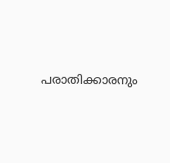പരാതിക്കാരനും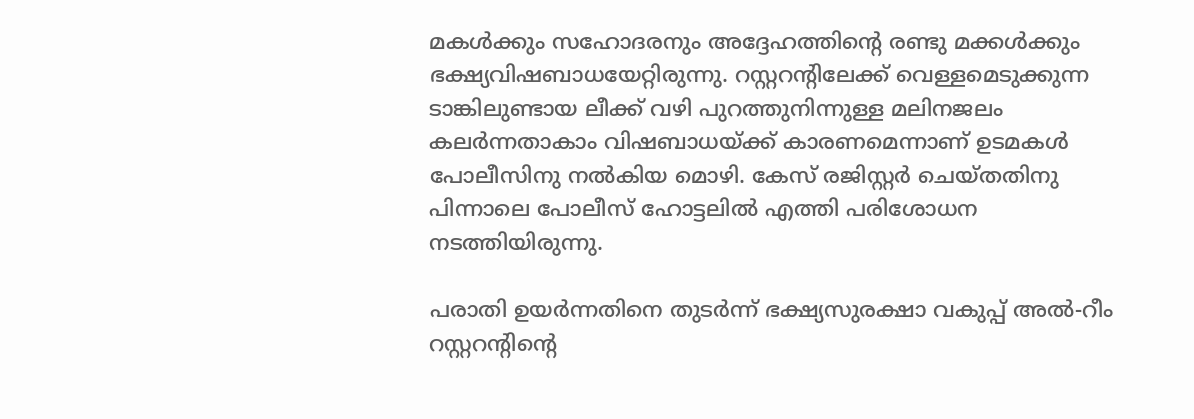മകള്‍ക്കും സഹോദരനും അദ്ദേഹത്തിന്‍റെ രണ്ടു മക്കള്‍ക്കും ഭക്ഷ്യവിഷബാധയേറ്റിരുന്നു. റസ്റ്ററന്‍റിലേക്ക് വെള്ളമെടുക്കുന്ന ടാങ്കിലുണ്ടായ ലീക്ക് വഴി പുറത്തുനിന്നുള്ള മലിനജലം കലര്‍ന്നതാകാം വിഷബാധയ്ക്ക് കാരണമെന്നാണ് ഉടമകള്‍ പോലീസിനു നല്‍കിയ മൊഴി. കേസ് രജിസ്റ്റര്‍ ചെയ്തതിനു പിന്നാലെ പോലീസ് ഹോട്ടലില്‍ എത്തി പരിശോധന നടത്തിയിരുന്നു.

പരാതി ഉയര്‍ന്നതിനെ തുടര്‍ന്ന് ഭക്ഷ്യസുരക്ഷാ വകുപ്പ് അല്‍-റീം റസ്റ്ററന്‍റിന്‍റെ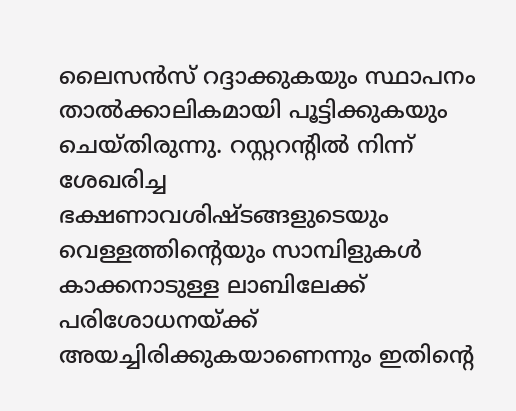ലൈസന്‍സ് റദ്ദാക്കുകയും സ്ഥാപനം താല്‍ക്കാലികമായി പൂട്ടിക്കുകയും ചെയ്തിരുന്നു. റസ്റ്ററന്‍റില്‍ നിന്ന് ശേഖരിച്ച ഭക്ഷണാവശിഷ്ടങ്ങളുടെയും വെള്ളത്തിന്‍റെയും സാമ്പിളുകള്‍ കാക്കനാടുള്ള ലാബിലേക്ക് പരിശോധനയ്ക്ക് അയച്ചിരിക്കുകയാണെന്നും ഇതിന്‍റെ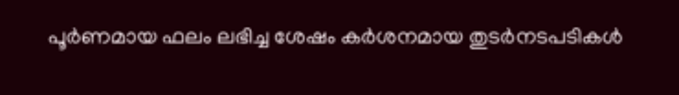പൂര്‍ണമായ ഫലം ലഭിച്ച ശേഷം കര്‍ശനമായ തുടര്‍നടപടികള്‍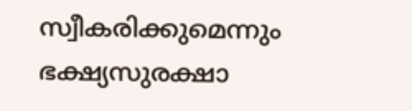സ്വീകരിക്കുമെന്നും ഭക്ഷ്യസുരക്ഷാ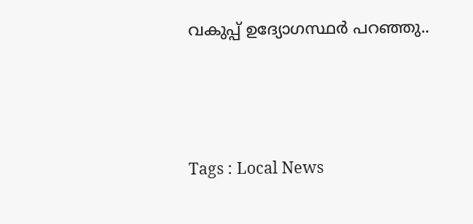വകുപ്പ് ഉദ്യോഗസ്ഥര്‍ പറഞ്ഞു..



Tags : Local News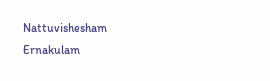Nattuvishesham Ernakulam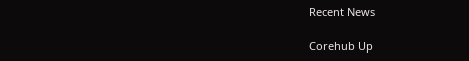Recent News

Corehub Up